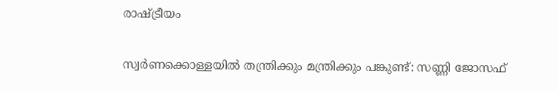രാഷ്ട്രീയം

സ്വർണക്കൊള്ളയിൽ തന്ത്രിക്കും മന്ത്രിക്കും പങ്കുണ്ട്: സണ്ണി ജോസഫ്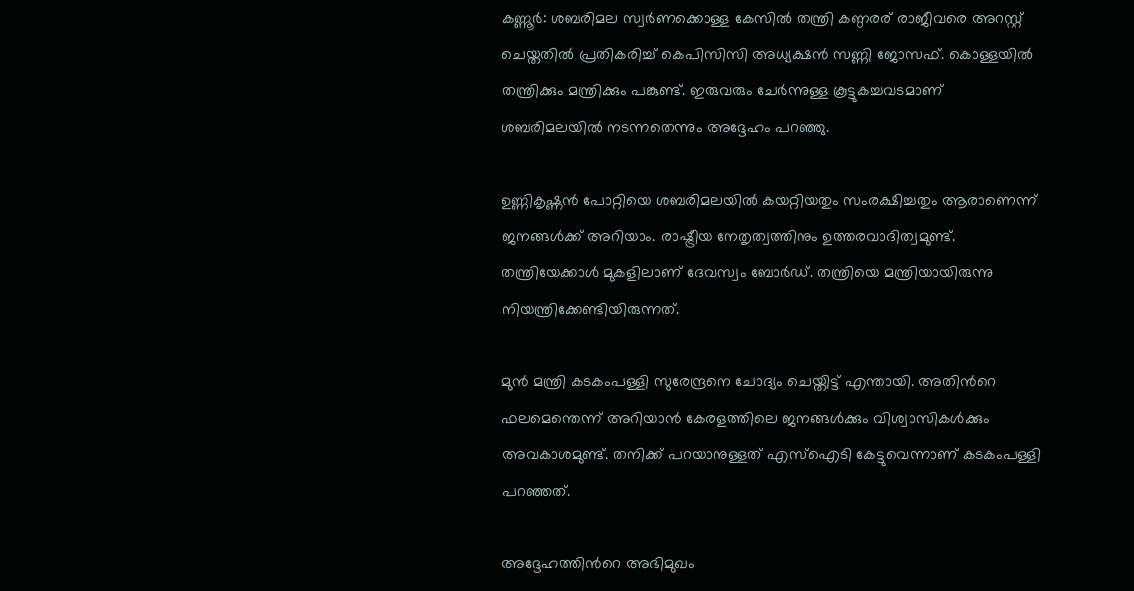കണ്ണൂര്‍: ശബരിമല സ്വര്‍ണക്കൊള്ള കേസിൽ തന്ത്രി കണ്ഠരര് രാജീവരെ അറസ്റ്റ് ചെയ്തതിൽ പ്രതികരിച്ച് കെപിസിസി അധ്യക്ഷൻ സണ്ണി ജോസഫ്. കൊള്ളയിൽ തന്ത്രിക്കും മന്ത്രിക്കും പങ്കുണ്ട്. ഇരുവരും ചേർന്നുള്ള കൂട്ടുകച്ചവടമാണ് ശബരിമലയിൽ നടന്നതെന്നും അദ്ദേഹം പറഞ്ഞു.

ഉണ്ണികൃഷ്ണൻ പോറ്റിയെ ശബരിമലയിൽ കയറ്റിയതും സംരക്ഷിച്ചതും ആരാണെന്ന് ജനങ്ങള്‍ക്ക് അറിയാം. രാഷ്ട്രീയ നേതൃത്വത്തിനും ഉത്തരവാദിത്വമുണ്ട്. തന്ത്രിയേക്കാള്‍ മുകളിലാണ് ദേവസ്വം ബോര്‍ഡ്. തന്ത്രിയെ മന്ത്രിയായിരുന്നു നിയന്ത്രിക്കേണ്ടിയിരുന്നത്.

മുൻ മന്ത്രി കടകംപള്ളി സുരേന്ദ്രനെ ചോദ്യം ചെയ്തിട്ട് എന്തായി. അതിന്‍റെ ഫലമെന്തെന്ന് അറിയാൻ കേരളത്തിലെ ജനങ്ങൾക്കും വിശ്വാസികൾക്കും അവകാശമുണ്ട്. തനിക്ക് പറയാനുള്ളത് എസ്ഐടി കേട്ടുവെന്നാണ് കടകംപള്ളി പറഞ്ഞത്.

അദ്ദേഹത്തിന്‍റെ അഭിമുഖം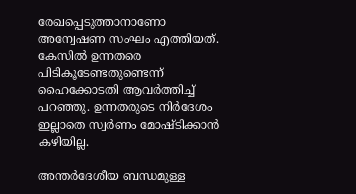രേഖപ്പെടുത്താനാണോ അന്വേഷണ സംഘം എത്തിയത്. കേസിൽ ഉന്നതരെ പിടികൂടേണ്ടതുണ്ടെന്ന് ഹൈക്കോടതി ആവർത്തിച്ച് പറഞ്ഞു. ഉന്നതരുടെ നിർദേശം ഇല്ലാതെ സ്വർണം മോഷ്ടിക്കാൻ കഴിയില്ല.

അന്തർദേശീയ ബന്ധമുള്ള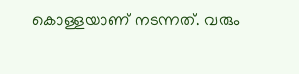കൊള്ളയാണ് നടന്നത്. വരും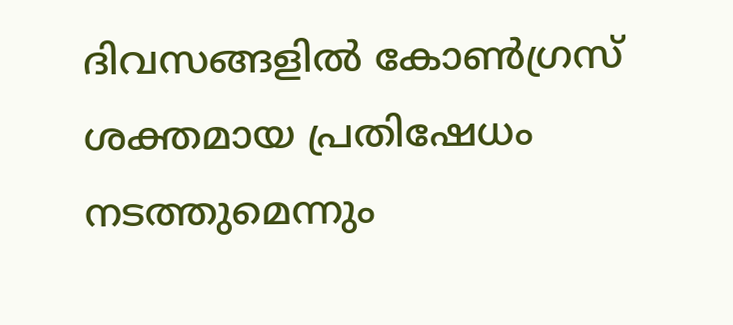ദിവസങ്ങളിൽ കോൺഗ്രസ് ശക്തമായ പ്രതിഷേധം നടത്തുമെന്നും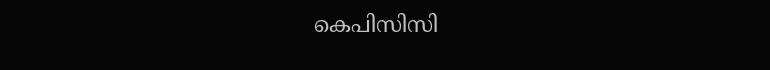കെപിസിസി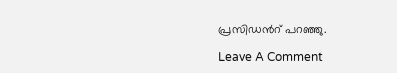പ്രസിഡന്‍റ് പറഞ്ഞു.

Leave A Comment